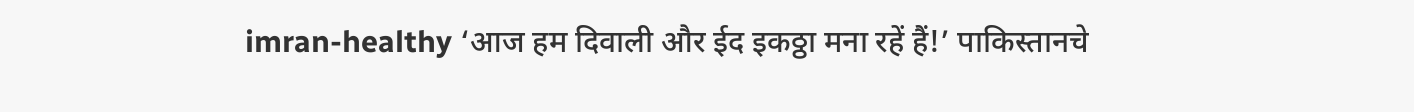imran-healthy ‘आज हम दिवाली और ईद इकठ्ठा मना रहें हैं!’ पाकिस्तानचे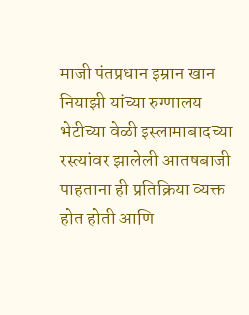माजी पंतप्रधान इम्रान खान नियाझी यांच्या रुग्णालय भेटीच्या वेळी इस्लामाबादच्या रस्त्यांवर झालेली आतषबाजी पाहताना ही प्रतिक्रिया व्यक्त होत होती आणि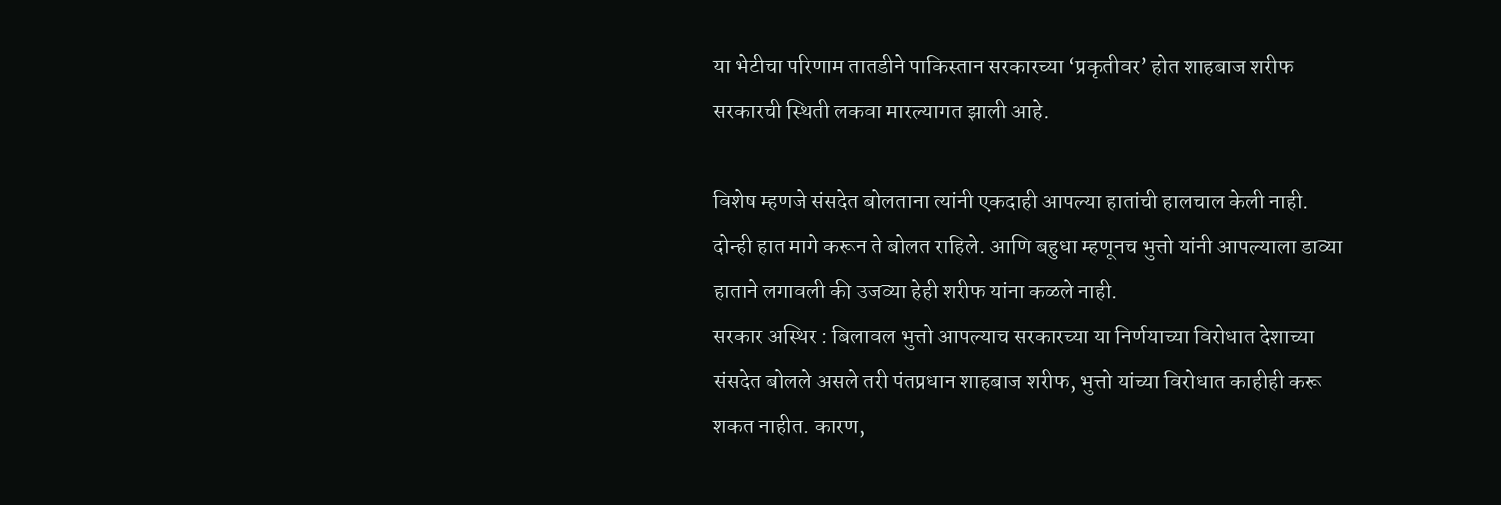या भेटीचा परिणाम तातडीने पाकिस्तान सरकारच्या ‘प्रकृतीवर’ होत शाहबाज शरीफ सरकारची स्थिती लकवा मारल्यागत झाली आहे.

विशेष म्हणजे संसदेत बोलताना त्यांनी एकदाही आपल्या हातांची हालचाल केली नाही. दोन्ही हात मागे करून ते बोलत राहिले. आणि बहुधा म्हणूनच भुत्तो यांनी आपल्याला डाव्या हाताने लगावली की उजव्या हेही शरीफ यांना कळले नाही.
सरकार अस्थिर : बिलावल भुत्तो आपल्याच सरकारच्या या निर्णयाच्या विरोधात देशाच्या संसदेत बोलले असले तरी पंतप्रधान शाहबाज शरीफ, भुत्तो यांच्या विरोधात काहीही करू शकत नाहीत. कारण,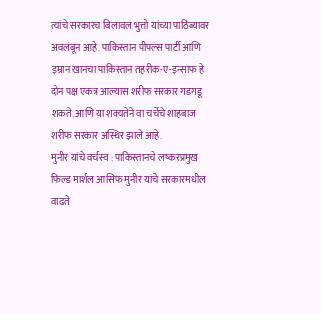त्यांचे सरकारच बिलावल भुत्तो यांच्या पाठिंब्यावर अवलंबून आहे. पाकिस्तान पीपल्स पार्टी आणि इम्रान खानचा पाकिस्तान तहरीक-ए-इन्साफ हे दोन पक्ष एकत्र आल्यास शरीफ सरकार गडगडू शकते. आणि या शक्यतेने वा चर्चेचे शाहबाज शरीफ सरकार अस्थिर झाले आहे.
मुनीर यांचे वर्चस्व : पाकिस्तानचे लष्करप्रमुख फिल्ड मार्शल आसिफ मुनीर यांचे सरकारमधील वाढते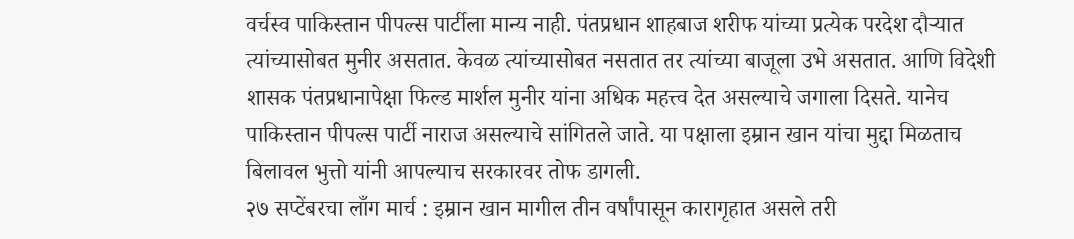वर्चस्व पाकिस्तान पीपल्स पार्टीला मान्य नाही. पंतप्रधान शाहबाज शरीफ यांच्या प्रत्येक परदेश दौऱ्यात त्यांच्यासोबत मुनीर असतात. केवळ त्यांच्यासोबत नसतात तर त्यांच्या बाजूला उभे असतात. आणि विदेशी शासक पंतप्रधानापेक्षा फिल्ड मार्शल मुनीर यांना अधिक महत्त्व देत असल्याचे जगाला दिसते. यानेच पाकिस्तान पीपल्स पार्टी नाराज असल्याचे सांगितले जाते. या पक्षाला इम्रान खान यांचा मुद्दा मिळताच बिलावल भुत्तो यांनी आपल्याच सरकारवर तोफ डागली.
२७ सप्टेंबरचा लाँग मार्च : इम्रान खान मागील तीन वर्षांपासून कारागृहात असले तरी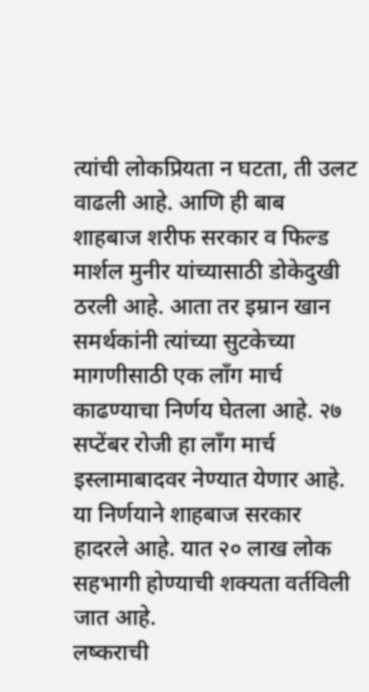त्यांची लोकप्रियता न घटता, ती उलट वाढली आहे. आणि ही बाब शाहबाज शरीफ सरकार व फिल्ड मार्शल मुनीर यांच्यासाठी डोकेदुखी ठरली आहे. आता तर इम्रान खान समर्थकांनी त्यांच्या सुटकेच्या मागणीसाठी एक लाँग मार्च काढण्याचा निर्णय घेतला आहे. २७ सप्टेंबर रोजी हा लाँग मार्च इस्लामाबादवर नेण्यात येणार आहे. या निर्णयाने शाहबाज सरकार हादरले आहे. यात २० लाख लोक सहभागी होण्याची शक्यता वर्तविली जात आहे.
लष्कराची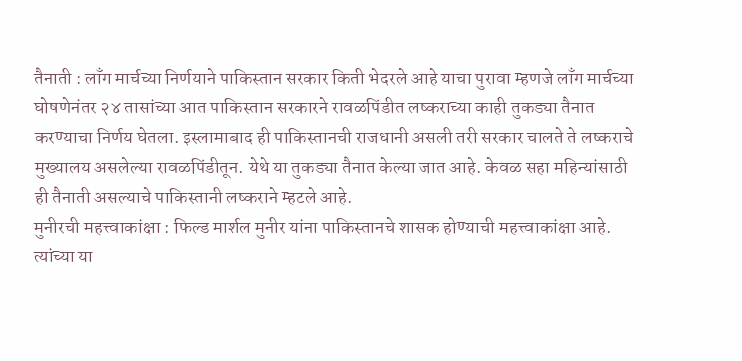तैनाती : लाँग मार्चच्या निर्णयाने पाकिस्तान सरकार किती भेदरले आहे याचा पुरावा म्हणजे लाँग मार्चच्या घोषणेनंतर २४ तासांच्या आत पाकिस्तान सरकारने रावळपिंडीत लष्कराच्या काही तुकड्या तैनात करण्याचा निर्णय घेतला. इस्लामाबाद ही पाकिस्तानची राजधानी असली तरी सरकार चालते ते लष्कराचे मुख्यालय असलेल्या रावळपिंडीतून. येथे या तुकड्या तैनात केल्या जात आहे. केवळ सहा महिन्यांसाठी ही तैनाती असल्याचे पाकिस्तानी लष्कराने म्हटले आहे.
मुनीरची महत्त्वाकांक्षा : फिल्ड मार्शल मुनीर यांना पाकिस्तानचे शासक होण्याची महत्त्वाकांक्षा आहे. त्यांच्या या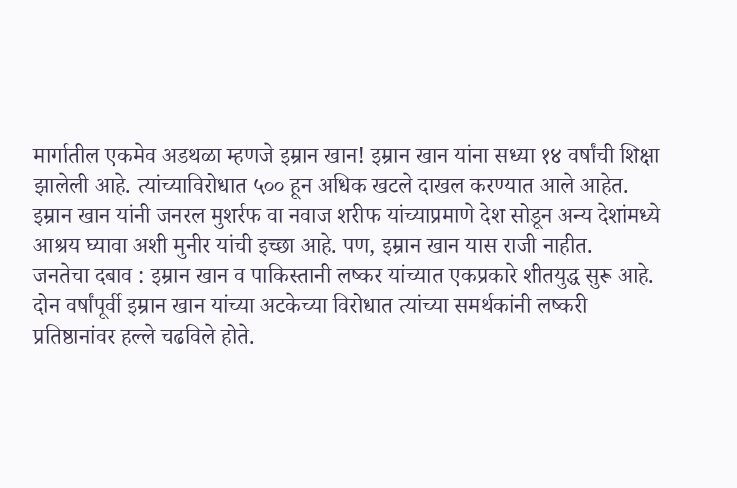मार्गातील एकमेव अडथळा म्हणजे इम्रान खान! इम्रान खान यांना सध्या १४ वर्षांची शिक्षा झालेली आहे. त्यांच्याविरोधात ५०० हून अधिक खटले दाखल करण्यात आले आहेत. इम्रान खान यांनी जनरल मुशर्रफ वा नवाज शरीफ यांच्याप्रमाणे देश सोडून अन्य देशांमध्ये आश्रय घ्यावा अशी मुनीर यांची इच्छा आहे. पण, इम्रान खान यास राजी नाहीत.
जनतेचा दबाव : इम्रान खान व पाकिस्तानी लष्कर यांच्यात एकप्रकारे शीतयुद्ध सुरू आहे. दोन वर्षांपूर्वी इम्रान खान यांच्या अटकेच्या विरोधात त्यांच्या समर्थकांनी लष्करी प्रतिष्ठानांवर हल्ले चढविले होते.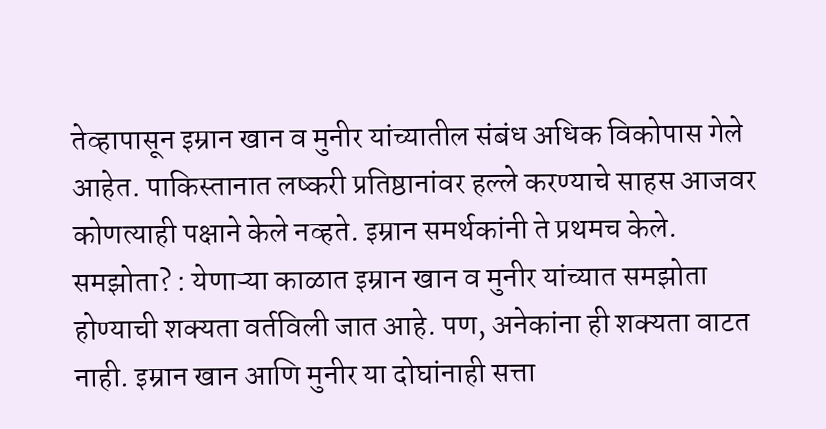तेव्हापासून इम्रान खान व मुनीर यांच्यातील संबंध अधिक विकोपास गेले आहेत. पाकिस्तानात लष्करी प्रतिष्ठानांवर हल्ले करण्याचे साहस आजवर कोणत्याही पक्षाने केले नव्हते. इम्रान समर्थकांनी ते प्रथमच केले.
समझोता? : येणाऱ्या काळात इम्रान खान व मुनीर यांच्यात समझोता होण्याची शक्यता वर्तविली जात आहे. पण, अनेकांना ही शक्यता वाटत नाही. इम्रान खान आणि मुनीर या दोघांनाही सत्ता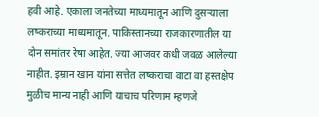हवी आहे. एकाला जनतेच्या माध्यमातून आणि दुसऱ्याला लष्कराच्या माध्यमातून. पाकिस्तानच्या राजकारणातील या दोन समांतर रेषा आहेत. ज्या आजवर कधी जवळ आलेल्या नाहीत. इम्रान खान यांना सत्तेत लष्कराचा वाटा वा हस्तक्षेप मुळीच मान्य नाही आणि याचाच परिणाम म्हणजे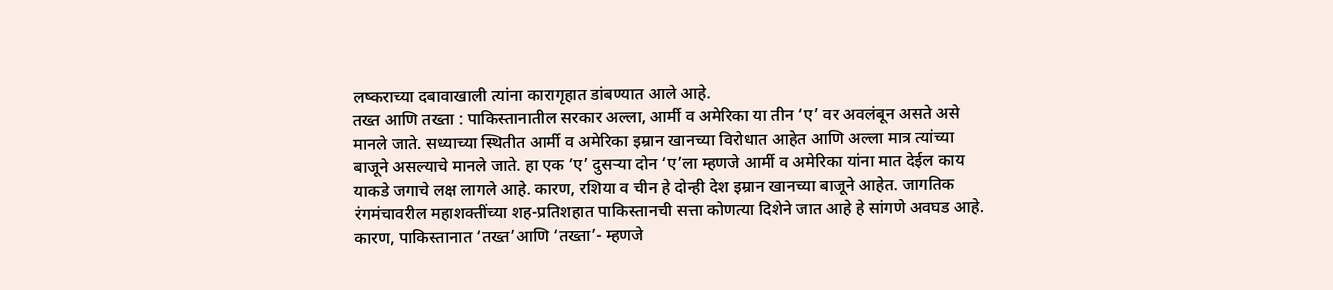लष्कराच्या दबावाखाली त्यांना कारागृहात डांबण्यात आले आहे.
तख्त आणि तख्ता : पाकिस्तानातील सरकार अल्ला, आर्मी व अमेरिका या तीन ‘ए’ वर अवलंबून असते असे मानले जाते. सध्याच्या स्थितीत आर्मी व अमेरिका इम्रान खानच्या विरोधात आहेत आणि अल्ला मात्र त्यांच्या बाजूने असल्याचे मानले जाते. हा एक ‘ए’ दुसऱ्या दोन ‘ए’ला म्हणजे आर्मी व अमेरिका यांना मात देईल काय याकडे जगाचे लक्ष लागले आहे. कारण, रशिया व चीन हे दोन्ही देश इम्रान खानच्या बाजूने आहेत. जागतिक रंगमंचावरील महाशक्तींच्या शह-प्रतिशहात पाकिस्तानची सत्ता कोणत्या दिशेने जात आहे हे सांगणे अवघड आहे. कारण, पाकिस्तानात ‘तख्त’आणि ‘तख्ता’- म्हणजे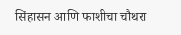सिंहासन आणि फाशीचा चौथरा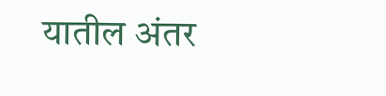यातील अंतर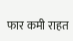फार कमी राहत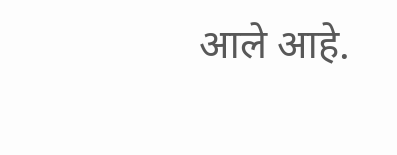आले आहे.